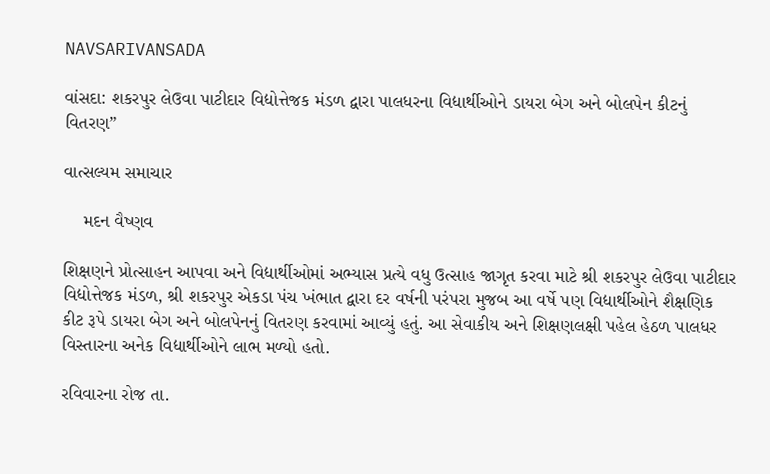NAVSARIVANSADA

વાંસદા: શકરપુર લેઉવા પાટીદાર વિદ્યોત્તેજક મંડળ દ્વારા પાલધરના વિદ્યાર્થીઓને ડાયરા બેગ અને બોલપેન કીટનું વિતરણ”

વાત્સલ્યમ સમાચાર

    મદન વૈષ્ણવ

શિક્ષણને પ્રોત્સાહન આપવા અને વિદ્યાર્થીઓમાં અભ્યાસ પ્રત્યે વધુ ઉત્સાહ જાગૃત કરવા માટે શ્રી શકરપુર લેઉવા પાટીદાર વિદ્યોત્તેજક મંડળ, શ્રી શકરપુર એકડા પંચ ખંભાત દ્વારા દર વર્ષની પરંપરા મુજબ આ વર્ષે પણ વિદ્યાર્થીઓને શૈક્ષણિક કીટ રૂપે ડાયરા બેગ અને બોલપેનનું વિતરણ કરવામાં આવ્યું હતું. આ સેવાકીય અને શિક્ષણલક્ષી પહેલ હેઠળ પાલધર વિસ્તારના અનેક વિદ્યાર્થીઓને લાભ મળ્યો હતો.

રવિવારના રોજ તા.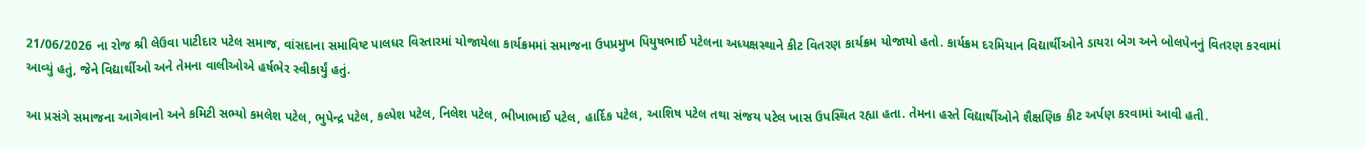21/06/2026 ના રોજ શ્રી લેઉવા પાટીદાર પટેલ સમાજ, વાંસદાના સમાવિષ્ટ પાલધર વિસ્તારમાં યોજાયેલા કાર્યક્રમમાં સમાજના ઉપપ્રમુખ પિયુષભાઈ પટેલના અધ્યક્ષસ્થાને કીટ વિતરણ કાર્યક્રમ યોજાયો હતો. કાર્યક્રમ દરમિયાન વિદ્યાર્થીઓને ડાયરા બેગ અને બોલપેનનું વિતરણ કરવામાં આવ્યું હતું, જેને વિદ્યાર્થીઓ અને તેમના વાલીઓએ હર્ષભેર સ્વીકાર્યું હતું.

આ પ્રસંગે સમાજના આગેવાનો અને કમિટી સભ્યો કમલેશ પટેલ, ભુપેન્દ્ર પટેલ, કલ્પેશ પટેલ, નિલેશ પટેલ, ભીખાભાઈ પટેલ, હાર્દિક પટેલ, આશિષ પટેલ તથા સંજય પટેલ ખાસ ઉપસ્થિત રહ્યા હતા. તેમના હસ્તે વિદ્યાર્થીઓને શૈક્ષણિક કીટ અર્પણ કરવામાં આવી હતી.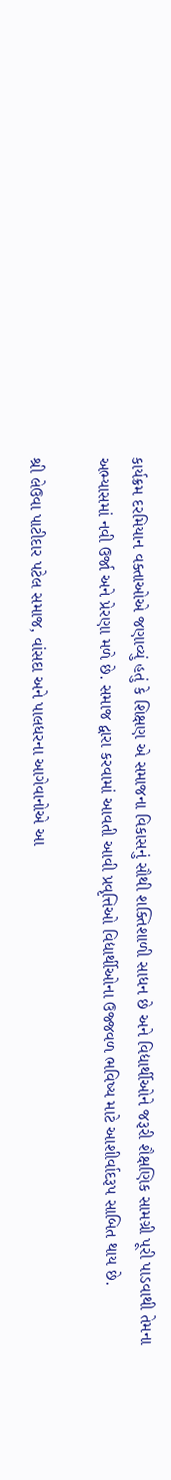કાર્યક્રમ દરમિયાન વક્તાઓએ જણાવ્યું હતું કે શિક્ષણ એ સમાજના વિકાસનું સૌથી શક્તિશાળી સાધન છે અને વિદ્યાર્થીઓને જરૂરી શૈક્ષણિક સામગ્રી પૂરી પાડવાથી તેમના અભ્યાસમાં નવી ઉર્જા અને પ્રેરણા મળે છે. સમાજ દ્વારા કરવામાં આવતી આવી પ્રવૃત્તિઓ વિદ્યાર્થીઓના ઉજ્જવળ ભવિષ્ય માટે આશીર્વાદરૂપ સાબિત થાય છે.

શ્રી લેઉવા પાટીદાર પટેલ સમાજ, વાંસદા અને પાલધરના આગેવાનોએ આ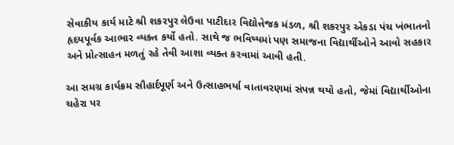સેવાકીય કાર્ય માટે શ્રી શકરપુર લેઉવા પાટીદાર વિદ્યોત્તેજક મંડળ, શ્રી શકરપુર એકડા પંચ ખંભાતનો હૃદયપૂર્વક આભાર વ્યક્ત કર્યો હતો. સાથે જ ભવિષ્યમાં પણ સમાજના વિદ્યાર્થીઓને આવો સહકાર અને પ્રોત્સાહન મળતું રહે તેવી આશા વ્યક્ત કરવામાં આવી હતી.

આ સમગ્ર કાર્યક્રમ સૌહાર્દપૂર્ણ અને ઉત્સાહભર્યા વાતાવરણમાં સંપન્ન થયો હતો, જેમાં વિદ્યાર્થીઓના ચહેરા પર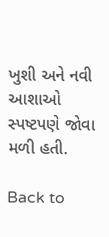ખુશી અને નવી આશાઓ સ્પષ્ટપણે જોવા મળી હતી.

Back to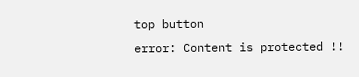top button
error: Content is protected !!